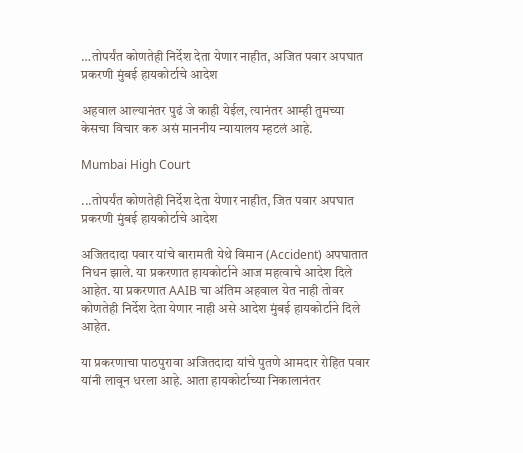…तोपर्यंत कोणतेही निर्देश देता येणार नाहीत, अजित पवार अपघात प्रकरणी मुंबई हायकोर्टाचे आदेश

अहवाल आल्यानंतर पुढं जे काही येईल, त्यानंतर आम्ही तुमच्या केसचा विचार करु असं माननीय न्यायालय म्हटलं आहे.

Mumbai High Court

...तोपर्यंत कोणतेही निर्देश देता येणार नाहीत, जित पवार अपघात प्रकरणी मुंबई हायकोर्टाचे आदेश

अजितदादा पवार यांचे बारामती येथे विमान (Accident) अपघातात निधन झाले. या प्रकरणात हायकोर्टाने आज महत्वाचे आदेश दिले आहेत. या प्रकरणात AAIB चा अंतिम अहवाल येत नाही तोवर कोणतेही निर्देश देता येणार नाही असे आदेश मुंबई हायकोर्टाने दिले आहेत.

या प्रकरणाचा पाठपुरावा अजितदादा यांचे पुतणे आमदार रोहित पवार यांनी लावून धरला आहे. आता हायकोर्टाच्या निकालानंतर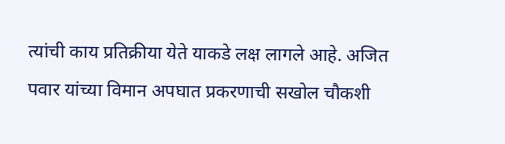त्यांची काय प्रतिक्रीया येते याकडे लक्ष लागले आहे. अजित पवार यांच्या विमान अपघात प्रकरणाची सखोल चौकशी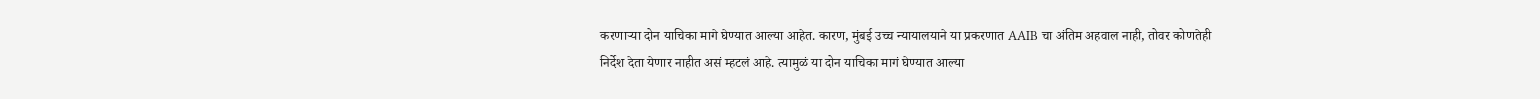करणाऱ्या दोन याचिका मागे घेण्यात आल्या आहेत. कारण, मुंबई उच्च न्यायालयाने या प्रकरणात AAIB चा अंतिम अहवाल नाही, तोवर कोणतेही निर्देश देता येणार नाहीत असं म्हटलं आहे. त्यामुळं या दोन याचिका मागं घेण्यात आल्या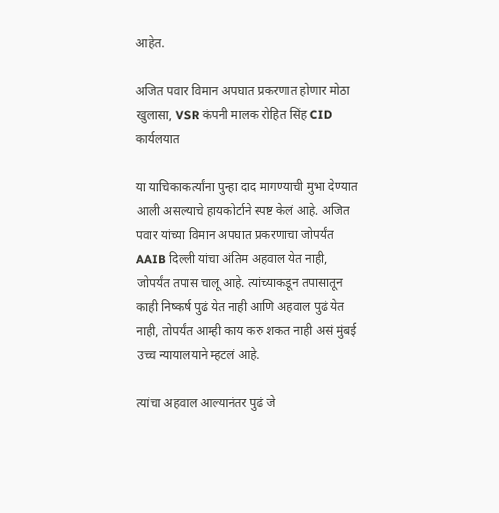आहेत.

अजित पवार विमान अपघात प्रकरणात होणार मोठा खुलासा, VSR कंपनी मालक रोहित सिंह CID कार्यलयात

या याचिकाकर्त्यांना पुन्हा दाद मागण्याची मुभा देण्यात आली असल्याचे हायकोर्टाने स्पष्ट केलं आहे. अजित पवार यांच्या विमान अपघात प्रकरणाचा जोपर्यंत AAIB दिल्ली यांचा अंतिम अहवाल येत नाही, जोपर्यंत तपास चालू आहे. त्यांच्याकडून तपासातून काही निष्कर्ष पुढं येत नाही आणि अहवाल पुढं येत नाही, तोपर्यंत आम्ही काय करु शकत नाही असं मुंबई उच्च न्यायालयाने म्हटलं आहे.

त्यांचा अहवाल आल्यानंतर पुढं जे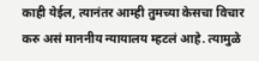काही येईल, त्यानंतर आम्ही तुमच्या केसचा विचार करु असं माननीय न्यायालय म्हटलं आहे. त्यामुळे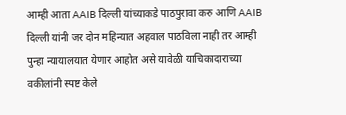आम्ही आता AAIB दिल्ली यांच्याकडे पाठपुरावा करु आणि AAIB दिल्ली यांनी जर दोन महिन्यात अहवाल पाठविला नाही तर आम्ही पुन्हा न्यायालयात येणार आहोत असे यावेळी याचिकादाराच्या वकीलांनी स्पष्ट केले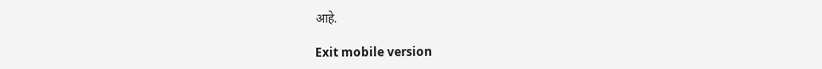आहे.

Exit mobile version